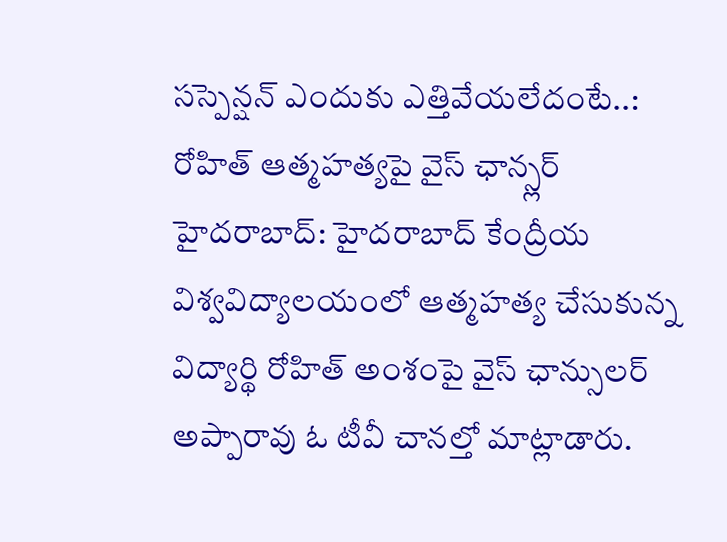సస్పెన్షన్ ఎందుకు ఎత్తివేయలేదంటే..: రోహిత్ ఆత్మహత్యపై వైస్ ఛాన్స్లర్
హైదరాబాద్: హైదరాబాద్ కేంద్రీయ విశ్వవిద్యాలయంలో ఆత్మహత్య చేసుకున్న విద్యార్థి రోహిత్ అంశంపై వైస్ ఛాన్సులర్ అప్పారావు ఓ టీవీ చానల్తో మాట్లాడారు.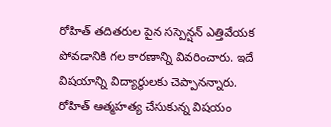రోహిత్ తదితరుల పైన సస్పెన్షన్ ఎత్తివేయక పోవడానికి గల కారణాన్ని వివరించారు. ఇదే విషయాన్ని విద్యార్థులకు చెప్పానన్నారు.
రోహిత్ ఆత్మహత్య చేసుకున్న విషయం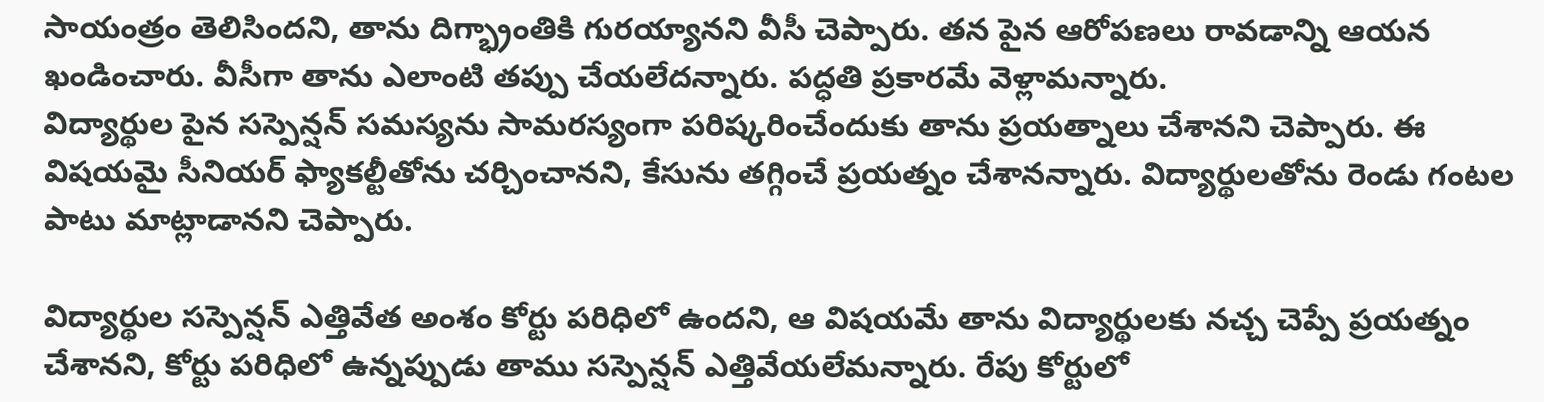సాయంత్రం తెలిసిందని, తాను దిగ్భ్రాంతికి గురయ్యానని వీసీ చెప్పారు. తన పైన ఆరోపణలు రావడాన్ని ఆయన ఖండించారు. వీసీగా తాను ఎలాంటి తప్పు చేయలేదన్నారు. పద్ధతి ప్రకారమే వెళ్లామన్నారు.
విద్యార్థుల పైన సస్పెన్షన్ సమస్యను సామరస్యంగా పరిష్కరించేందుకు తాను ప్రయత్నాలు చేశానని చెప్పారు. ఈ విషయమై సీనియర్ ఫ్యాకల్టీతోను చర్చించానని, కేసును తగ్గించే ప్రయత్నం చేశానన్నారు. విద్యార్థులతోను రెండు గంటల పాటు మాట్లాడానని చెప్పారు.

విద్యార్థుల సస్పెన్షన్ ఎత్తివేత అంశం కోర్టు పరిధిలో ఉందని, ఆ విషయమే తాను విద్యార్థులకు నచ్చ చెప్పే ప్రయత్నం చేశానని, కోర్టు పరిధిలో ఉన్నప్పుడు తాము సస్పెన్షన్ ఎత్తివేయలేమన్నారు. రేపు కోర్టులో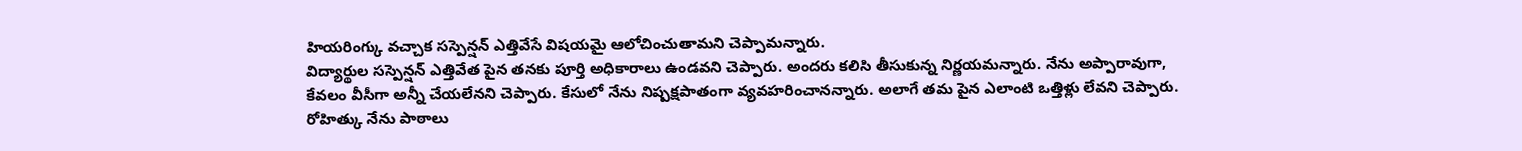హియరింగ్కు వచ్చాక సస్పెన్షన్ ఎత్తివేసే విషయమై ఆలోచించుతామని చెప్పామన్నారు.
విద్యార్థుల సస్పెన్షన్ ఎత్తివేత పైన తనకు పూర్తి అధికారాలు ఉండవని చెప్పారు. అందరు కలిసి తీసుకున్న నిర్ణయమన్నారు. నేను అప్పారావుగా, కేవలం వీసీగా అన్నీ చేయలేనని చెప్పారు. కేసులో నేను నిష్పక్షపాతంగా వ్యవహరించానన్నారు. అలాగే తమ పైన ఎలాంటి ఒత్తిళ్లు లేవని చెప్పారు. రోహిత్కు నేను పాఠాలు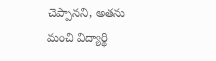చెప్పానని, అతను మంచి విద్యార్థి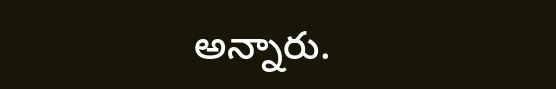అన్నారు.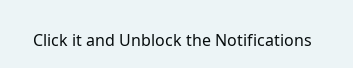Click it and Unblock the Notifications